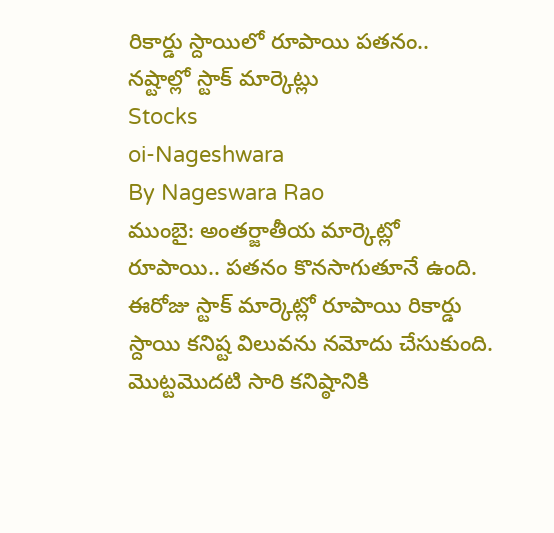రికార్డు స్దాయిలో రూపాయి పతనం.. నష్టాల్లో స్టాక్ మార్కెట్లు
Stocks
oi-Nageshwara
By Nageswara Rao
ముంబై: అంతర్జాతీయ మార్కెట్లో రూపాయి.. పతనం కొనసాగుతూనే ఉంది. ఈరోజు స్టాక్ మార్కెట్లో రూపాయి రికార్డు స్దాయి కనిష్ట విలువను నమోదు చేసుకుంది. మొట్టమొదటి సారి కనిష్ఠానికి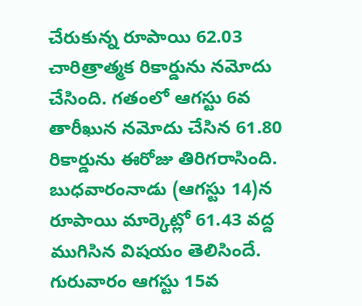చేరుకున్న రూపాయి 62.03 చారిత్రాత్మక రికార్డును నమోదు చేసింది. గతంలో ఆగస్టు 6వ తారీఖున నమోదు చేసిన 61.80 రికార్డును ఈరోజు తిరిగరాసింది. బుధవారంనాడు (ఆగస్టు 14)న రూపాయి మార్కెట్లో 61.43 వద్ద ముగిసిన విషయం తెలిసిందే.
గురువారం ఆగస్టు 15వ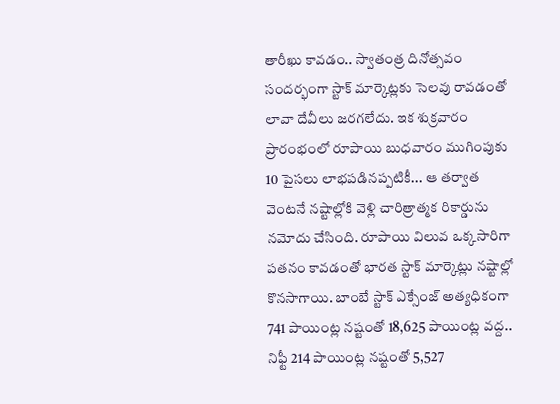తారీఖు కావడం.. స్వాతంత్ర దినోత్సవం సందర్భంగా స్టాక్ మార్కెట్లకు సెలవు రావడంతో లావా దేవీలు జరగలేదు. ఇక శుక్రవారం ప్రారంభంలో రూపాయి బుధవారం ముగింపుకు 10 పైసలు లాభపడినప్పటికీ... ఆ తర్వాత వెంటనే నష్టాల్లోకి వెళ్లి చారిత్రాత్మక రికార్డును నమోదు చేసింది. రూపాయి విలువ ఒక్కసారిగా పతనం కావడంతో భారత స్టాక్ మార్కెట్లు నష్టాల్లో కొనసాగాయి. బాంబే స్టాక్ ఎక్సేంజ్ అత్యధికంగా 741 పాయింట్ల నష్టంతో 18,625 పాయింట్ల వద్ద.. నిఫ్టీ 214 పాయింట్ల నష్టంతో 5,527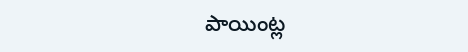పాయింట్ల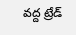వద్ద ట్రేడ్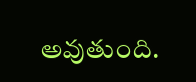అవుతుంది.